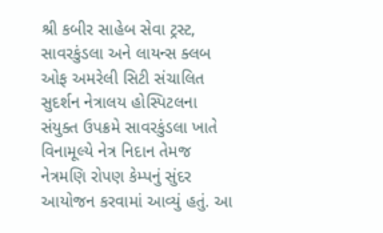શ્રી કબીર સાહેબ સેવા ટ્રસ્ટ, સાવરકુંડલા અને લાયન્સ ક્લબ ઓફ અમરેલી સિટી સંચાલિત સુદર્શન નેત્રાલય હોસ્પિટલના સંયુક્ત ઉપક્રમે સાવરકુંડલા ખાતે વિનામૂલ્યે નેત્ર નિદાન તેમજ નેત્રમણિ રોપણ કેમ્પનું સુંદર આયોજન કરવામાં આવ્યું હતું. આ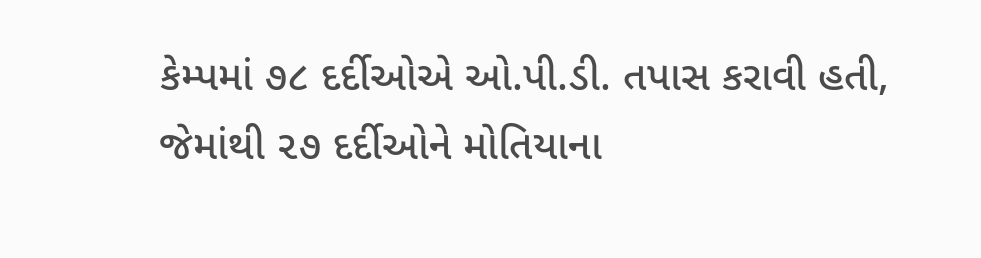કેમ્પમાં ૭૮ દર્દીઓએ ઓ.પી.ડી. તપાસ કરાવી હતી, જેમાંથી ૨૭ દર્દીઓને મોતિયાના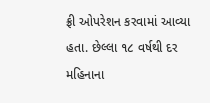ફ્રી ઓપરેશન કરવામાં આવ્યા હતા. છેલ્લા ૧૮ વર્ષથી દર મહિનાના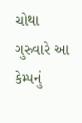ચોથા ગુરુવારે આ કેમ્પનું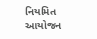નિયમિત આયોજન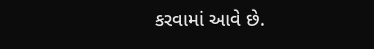કરવામાં આવે છે.